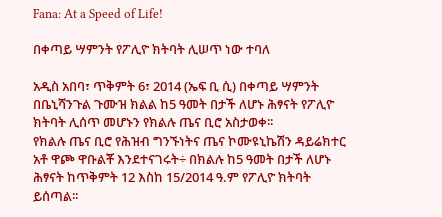Fana: At a Speed of Life!

በቀጣይ ሣምንት የፖሊዮ ክትባት ሊሠጥ ነው ተባለ

አዲስ አበባ፣ ጥቅምት 6፣ 2014 (ኤፍ ቢ ሲ) በቀጣይ ሣምንት በቤኒሻንጉል ጉሙዝ ክልል ከ5 ዓመት በታች ለሆኑ ሕፃናት የፖሊዮ ክትባት ሊሰጥ መሆኑን የክልሉ ጤና ቢሮ አስታወቀ፡፡
የክልሉ ጤና ቢሮ የሕዝብ ግንኙነትና ጤና ኮሙዩኒኬሽን ዳይሬክተር አቶ ዋጮ ዋቡልቾ እንደተናገሩት÷ በክልሉ ከ5 ዓመት በታች ለሆኑ ሕፃናት ከጥቅምት 12 እስከ 15/2014 ዓ.ም የፖሊዮ ክትባት ይሰጣል፡፡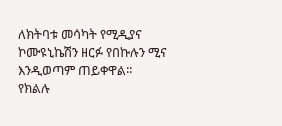ለክትባቱ መሳካት የሚዲያና ኮሙዩኒኬሽን ዘርፉ የበኩሉን ሚና እንዲወጣም ጠይቀዋል፡፡
የክልሉ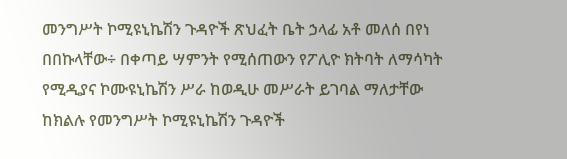መንግሥት ኮሚዩኒኬሽን ጉዳዮች ጽህፈት ቤት ኃላፊ አቶ መለሰ በየነ በበኩላቸው÷ በቀጣይ ሣምንት የሚሰጠውን የፖሊዮ ክትባት ለማሳካት የሚዲያና ኮሙዩኒኬሽን ሥራ ከወዲሁ መሥራት ይገባል ማለታቸው ከክልሉ የመንግሥት ኮሚዩኒኬሽን ጉዳዮች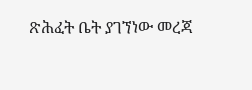ጽሕፈት ቤት ያገኘነው መረጃ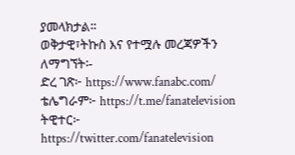ያመላክታል፡፡
ወቅታዊ፣ትኩስ እና የተሟሉ መረጃዎችን ለማግኘት፡-
ድረ ገጽ፦ https://www.fanabc.com/
ቴሌግራም፦ https://t.me/fanatelevision
ትዊተር፦ https://twitter.com/fanatelevision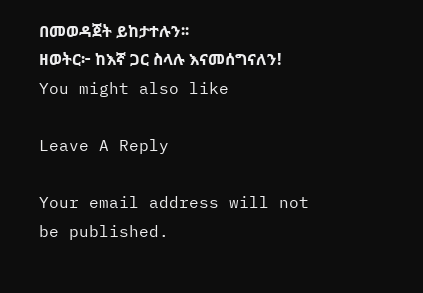በመወዳጀት ይከታተሉን፡፡
ዘወትር፦ ከእኛ ጋር ስላሉ እናመሰግናለን!
You might also like

Leave A Reply

Your email address will not be published.